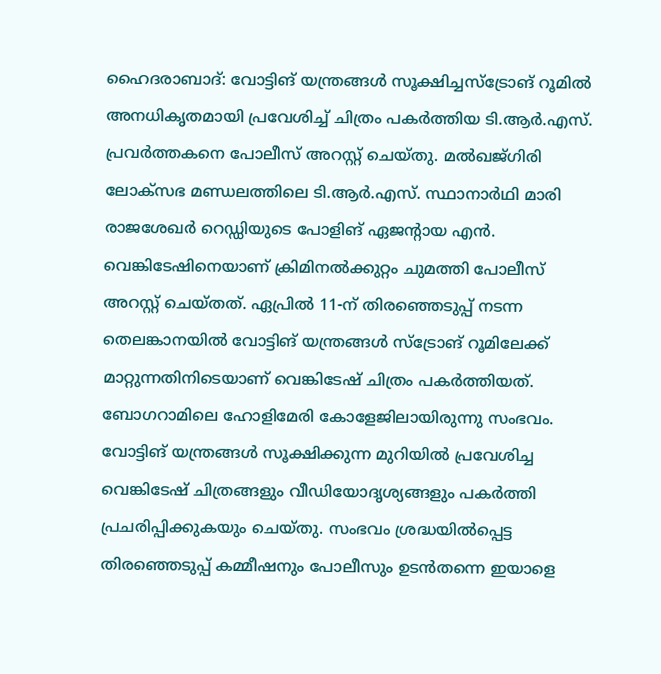ഹൈദരാബാദ്: വോട്ടിങ് യന്ത്രങ്ങൾ സൂക്ഷിച്ചസ്ട്രോങ് റൂമിൽ അനധികൃതമായി പ്രവേശിച്ച് ചിത്രം പകർത്തിയ ടി.ആർ.എസ്. പ്രവർത്തകനെ പോലീസ് അറസ്റ്റ് ചെയ്തു. മൽഖജ്ഗിരി ലോക്സഭ മണ്ഡലത്തിലെ ടി.ആർ.എസ്. സ്ഥാനാർഥി മാരി രാജശേഖർ റെഡ്ഡിയുടെ പോളിങ് ഏജന്റായ എൻ. വെങ്കിടേഷിനെയാണ് ക്രിമിനൽക്കുറ്റം ചുമത്തി പോലീസ് അറസ്റ്റ് ചെയ്തത്. ഏപ്രിൽ 11-ന് തിരഞ്ഞെടുപ്പ് നടന്ന തെലങ്കാനയിൽ വോട്ടിങ് യന്ത്രങ്ങൾ സ്ട്രോങ് റൂമിലേക്ക് മാറ്റുന്നതിനിടെയാണ് വെങ്കിടേഷ് ചിത്രം പകർത്തിയത്. ബോഗറാമിലെ ഹോളിമേരി കോളേജിലായിരുന്നു സംഭവം. വോട്ടിങ് യന്ത്രങ്ങൾ സൂക്ഷിക്കുന്ന മുറിയിൽ പ്രവേശിച്ച വെങ്കിടേഷ് ചിത്രങ്ങളും വീഡിയോദൃശ്യങ്ങളും പകർത്തി പ്രചരിപ്പിക്കുകയും ചെയ്തു. സംഭവം ശ്രദ്ധയിൽപ്പെട്ട തിരഞ്ഞെടുപ്പ് കമ്മീഷനും പോലീസും ഉടൻതന്നെ ഇയാളെ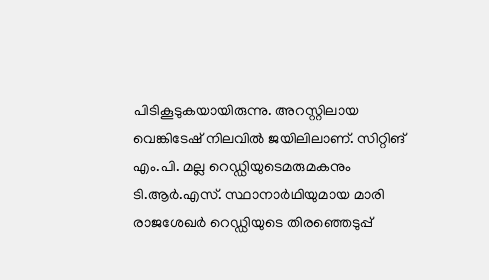പിടികൂടുകയായിരുന്നു. അറസ്റ്റിലായ വെങ്കിടേഷ് നിലവിൽ ജയിലിലാണ്. സിറ്റിങ് എം.പി. മല്ല റെഡ്ഡിയുടെമരുമകനും ടി.ആർ.എസ്. സ്ഥാനാർഥിയുമായ മാരി രാജശേഖർ റെഡ്ഡിയുടെ തിരഞ്ഞെടുപ്പ്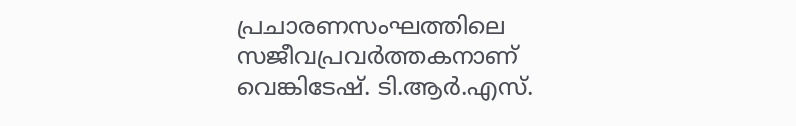പ്രചാരണസംഘത്തിലെ സജീവപ്രവർത്തകനാണ് വെങ്കിടേഷ്. ടി.ആർ.എസ്.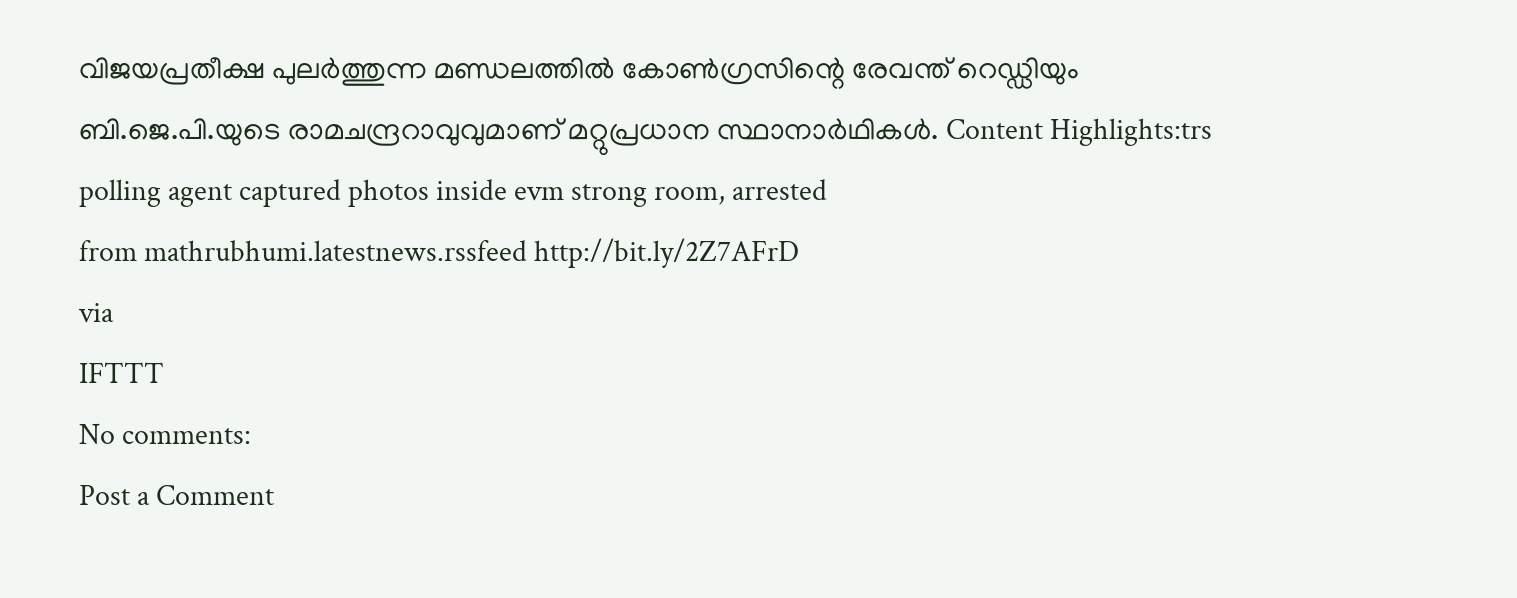വിജയപ്രതീക്ഷ പുലർത്തുന്ന മണ്ഡലത്തിൽ കോൺഗ്രസിന്റെ രേവന്ത് റെഡ്ഡിയും ബി.ജെ.പി.യുടെ രാമചന്ദ്രറാവുവുമാണ് മറ്റുപ്രധാന സ്ഥാനാർഥികൾ. Content Highlights:trs polling agent captured photos inside evm strong room, arrested
from mathrubhumi.latestnews.rssfeed http://bit.ly/2Z7AFrD
via
IFTTT
No comments:
Post a Comment